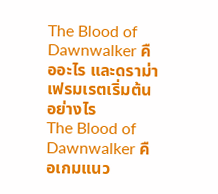The Blood of Dawnwalker คืออะไร และดราม่าเฟรมเรตเริ่มต้นอย่างไร
The Blood of Dawnwalker คือเกมแนว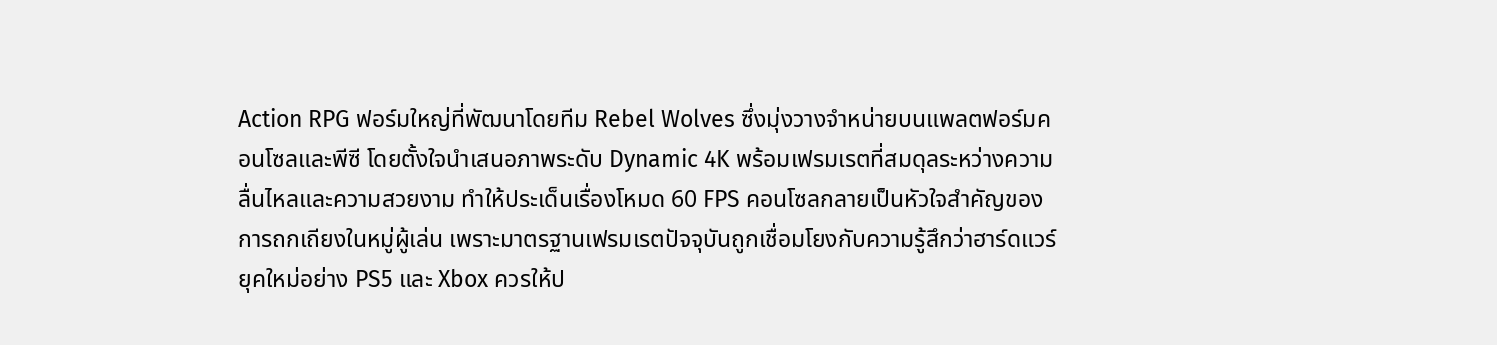Action RPG ฟอร์มใหญ่ที่พัฒนาโดยทีม Rebel Wolves ซึ่งมุ่งวางจำหน่ายบนแพลตฟอร์มคอนโซลและพีซี โดยตั้งใจนำเสนอภาพระดับ Dynamic 4K พร้อมเฟรมเรตที่สมดุลระหว่างความลื่นไหลและความสวยงาม ทำให้ประเด็นเรื่องโหมด 60 FPS คอนโซลกลายเป็นหัวใจสำคัญของการถกเถียงในหมู่ผู้เล่น เพราะมาตรฐานเฟรมเรตปัจจุบันถูกเชื่อมโยงกับความรู้สึกว่าฮาร์ดแวร์ยุคใหม่อย่าง PS5 และ Xbox ควรให้ป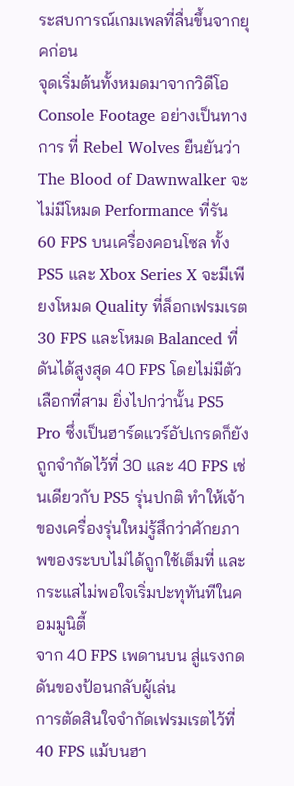ระสบการณ์เกมเพลที่ลื่นขึ้นจากยุคก่อน
จุดเริ่มต้นทั้งหมดมาจากวิดีโอ Console Footage อย่างเป็นทางการ ที่ Rebel Wolves ยืนยันว่า The Blood of Dawnwalker จะไม่มีโหมด Performance ที่รัน 60 FPS บนเครื่องคอนโซล ทั้ง PS5 และ Xbox Series X จะมีเพียงโหมด Quality ที่ล็อกเฟรมเรต 30 FPS และโหมด Balanced ที่ดันได้สูงสุด 40 FPS โดยไม่มีตัวเลือกที่สาม ยิ่งไปกว่านั้น PS5 Pro ซึ่งเป็นฮาร์ดแวร์อัปเกรดก็ยังถูกจำกัดไว้ที่ 30 และ 40 FPS เช่นเดียวกับ PS5 รุ่นปกติ ทำให้เจ้าของเครื่องรุ่นใหม่รู้สึกว่าศักยภาพของระบบไม่ได้ถูกใช้เต็มที่ และกระแสไม่พอใจเริ่มปะทุทันทีในคอมมูนิตี้
จาก 40 FPS เพดานบน สู่แรงกดดันของป้อนกลับผู้เล่น
การตัดสินใจจำกัดเฟรมเรตไว้ที่ 40 FPS แม้บนฮา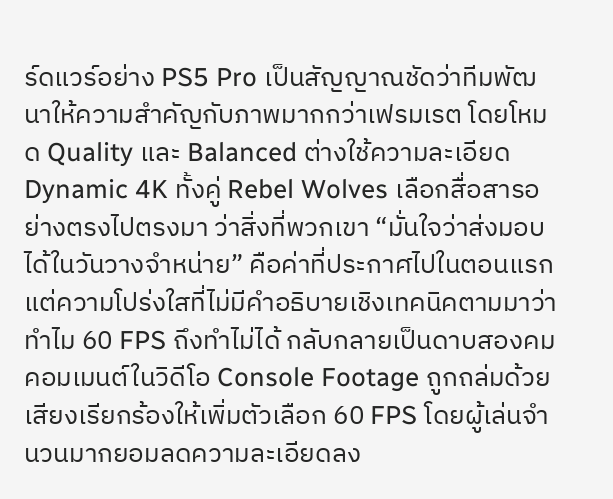ร์ดแวร์อย่าง PS5 Pro เป็นสัญญาณชัดว่าทีมพัฒนาให้ความสำคัญกับภาพมากกว่าเฟรมเรต โดยโหมด Quality และ Balanced ต่างใช้ความละเอียด Dynamic 4K ทั้งคู่ Rebel Wolves เลือกสื่อสารอย่างตรงไปตรงมา ว่าสิ่งที่พวกเขา “มั่นใจว่าส่งมอบได้ในวันวางจำหน่าย” คือค่าที่ประกาศไปในตอนแรก แต่ความโปร่งใสที่ไม่มีคำอธิบายเชิงเทคนิคตามมาว่าทำไม 60 FPS ถึงทำไม่ได้ กลับกลายเป็นดาบสองคม
คอมเมนต์ในวิดีโอ Console Footage ถูกถล่มด้วยเสียงเรียกร้องให้เพิ่มตัวเลือก 60 FPS โดยผู้เล่นจำนวนมากยอมลดความละเอียดลง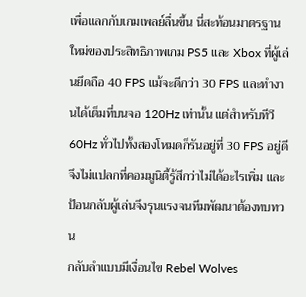เพื่อแลกกับเกมเพลย์ลื่นขึ้น นี่สะท้อนมาตรฐานใหม่ของประสิทธิภาพเกม PS5 และ Xbox ที่ผู้เล่นยึดถือ 40 FPS แม้จะดีกว่า 30 FPS และทำงานได้เต็มที่บนจอ 120Hz เท่านั้น แต่สำหรับทีวี 60Hz ทั่วไปทั้งสองโหมดก็รันอยู่ที่ 30 FPS อยู่ดี จึงไม่แปลกที่คอมมูนิตี้รู้สึกว่าไม่ได้อะไรเพิ่ม และป้อนกลับผู้เล่นจึงรุนแรงจนทีมพัฒนาต้องทบทวน
กลับลำแบบมีเงื่อนไข Rebel Wolves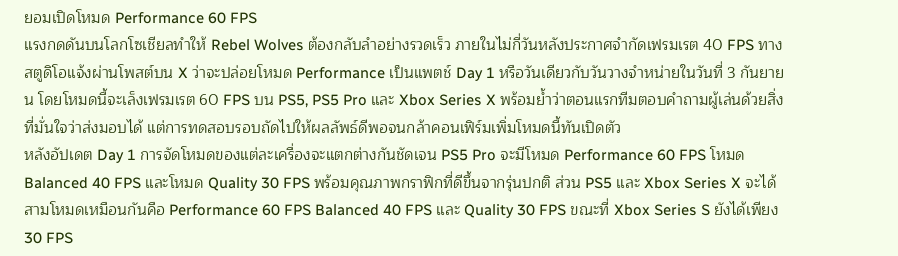ยอมเปิดโหมด Performance 60 FPS
แรงกดดันบนโลกโซเชียลทำให้ Rebel Wolves ต้องกลับลำอย่างรวดเร็ว ภายในไม่กี่วันหลังประกาศจำกัดเฟรมเรต 40 FPS ทางสตูดิโอแจ้งผ่านโพสต์บน X ว่าจะปล่อยโหมด Performance เป็นแพตช์ Day 1 หรือวันเดียวกับวันวางจำหน่ายในวันที่ 3 กันยายน โดยโหมดนี้จะเล็งเฟรมเรต 60 FPS บน PS5, PS5 Pro และ Xbox Series X พร้อมย้ำว่าตอนแรกทีมตอบคำถามผู้เล่นด้วยสิ่งที่มั่นใจว่าส่งมอบได้ แต่การทดสอบรอบถัดไปให้ผลลัพธ์ดีพอจนกล้าคอนเฟิร์มเพิ่มโหมดนี้ทันเปิดตัว
หลังอัปเดต Day 1 การจัดโหมดของแต่ละเครื่องจะแตกต่างกันชัดเจน PS5 Pro จะมีโหมด Performance 60 FPS โหมด Balanced 40 FPS และโหมด Quality 30 FPS พร้อมคุณภาพกราฟิกที่ดีขึ้นจากรุ่นปกติ ส่วน PS5 และ Xbox Series X จะได้สามโหมดเหมือนกันคือ Performance 60 FPS Balanced 40 FPS และ Quality 30 FPS ขณะที่ Xbox Series S ยังได้เพียง 30 FPS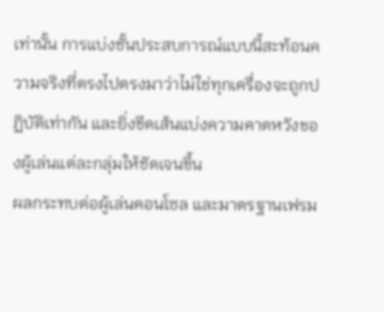เท่านั้น การแบ่งชั้นประสบการณ์แบบนี้สะท้อนความจริงที่ตรงไปตรงมาว่าไม่ใช่ทุกเครื่องจะถูกปฏิบัติเท่ากัน และยิ่งขีดเส้นแบ่งความคาดหวังของผู้เล่นแต่ละกลุ่มให้ชัดเจนขึ้น
ผลกระทบต่อผู้เล่นคอนโซล และมาตรฐานเฟรม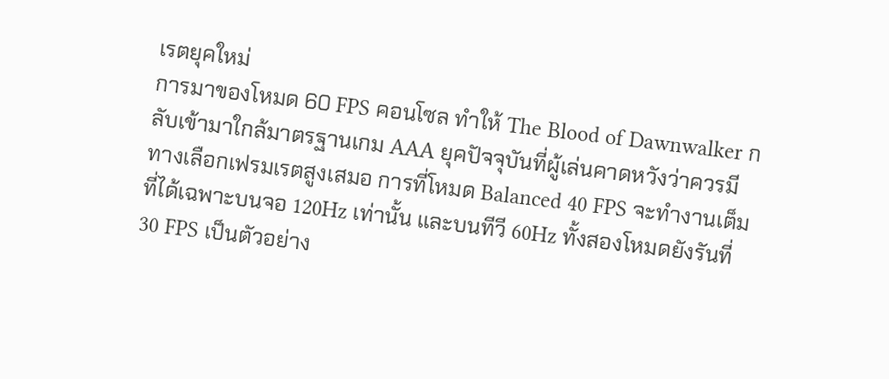เรตยุคใหม่
การมาของโหมด 60 FPS คอนโซล ทำให้ The Blood of Dawnwalker กลับเข้ามาใกล้มาตรฐานเกม AAA ยุคปัจจุบันที่ผู้เล่นคาดหวังว่าควรมีทางเลือกเฟรมเรตสูงเสมอ การที่โหมด Balanced 40 FPS จะทำงานเต็มที่ได้เฉพาะบนจอ 120Hz เท่านั้น และบนทีวี 60Hz ทั้งสองโหมดยังรันที่ 30 FPS เป็นตัวอย่าง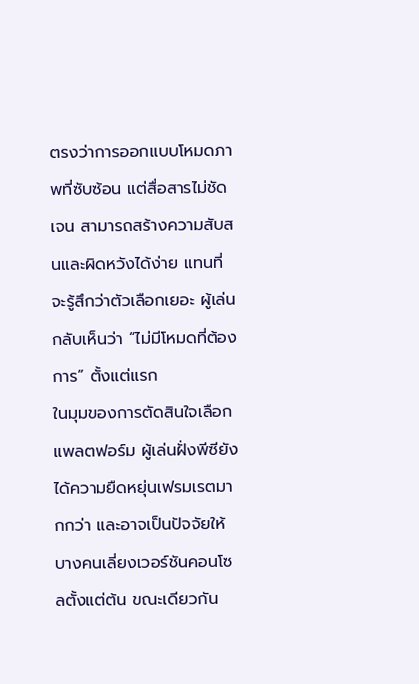ตรงว่าการออกแบบโหมดภาพที่ซับซ้อน แต่สื่อสารไม่ชัดเจน สามารถสร้างความสับสนและผิดหวังได้ง่าย แทนที่จะรู้สึกว่าตัวเลือกเยอะ ผู้เล่นกลับเห็นว่า “ไม่มีโหมดที่ต้องการ” ตั้งแต่แรก
ในมุมของการตัดสินใจเลือกแพลตฟอร์ม ผู้เล่นฝั่งพีซียังได้ความยืดหยุ่นเฟรมเรตมากกว่า และอาจเป็นปัจจัยให้บางคนเลี่ยงเวอร์ชันคอนโซลตั้งแต่ต้น ขณะเดียวกัน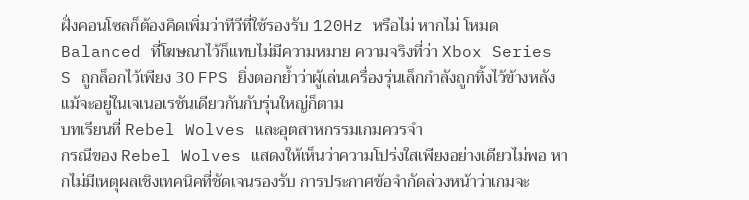ฝั่งคอนโซลก็ต้องคิดเพิ่มว่าทีวีที่ใช้รองรับ 120Hz หรือไม่ หากไม่ โหมด Balanced ที่โฆษณาไว้ก็แทบไม่มีความหมาย ความจริงที่ว่า Xbox Series S ถูกล็อกไว้เพียง 30 FPS ยิ่งตอกย้ำว่าผู้เล่นเครื่องรุ่นเล็กกำลังถูกทิ้งไว้ข้างหลัง แม้จะอยู่ในเจเนอเรชันเดียวกันกับรุ่นใหญ่ก็ตาม
บทเรียนที่ Rebel Wolves และอุตสาหกรรมเกมควรจำ
กรณีของ Rebel Wolves แสดงให้เห็นว่าความโปร่งใสเพียงอย่างเดียวไม่พอ หากไม่มีเหตุผลเชิงเทคนิคที่ชัดเจนรองรับ การประกาศข้อจำกัดล่วงหน้าว่าเกมจะ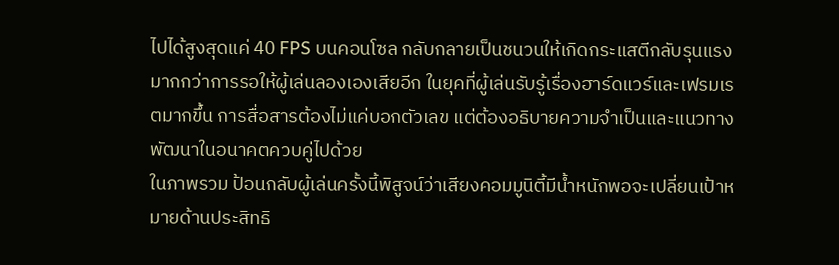ไปได้สูงสุดแค่ 40 FPS บนคอนโซล กลับกลายเป็นชนวนให้เกิดกระแสตีกลับรุนแรงมากกว่าการรอให้ผู้เล่นลองเองเสียอีก ในยุคที่ผู้เล่นรับรู้เรื่องฮาร์ดแวร์และเฟรมเรตมากขึ้น การสื่อสารต้องไม่แค่บอกตัวเลข แต่ต้องอธิบายความจำเป็นและแนวทางพัฒนาในอนาคตควบคู่ไปด้วย
ในภาพรวม ป้อนกลับผู้เล่นครั้งนี้พิสูจน์ว่าเสียงคอมมูนิตี้มีน้ำหนักพอจะเปลี่ยนเป้าหมายด้านประสิทธิ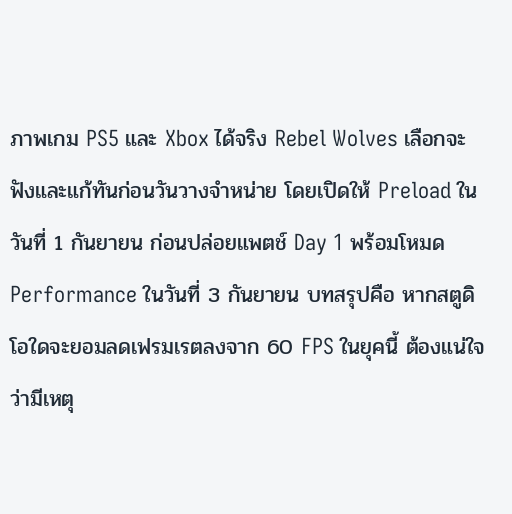ภาพเกม PS5 และ Xbox ได้จริง Rebel Wolves เลือกจะฟังและแก้ทันก่อนวันวางจำหน่าย โดยเปิดให้ Preload ในวันที่ 1 กันยายน ก่อนปล่อยแพตช์ Day 1 พร้อมโหมด Performance ในวันที่ 3 กันยายน บทสรุปคือ หากสตูดิโอใดจะยอมลดเฟรมเรตลงจาก 60 FPS ในยุคนี้ ต้องแน่ใจว่ามีเหตุ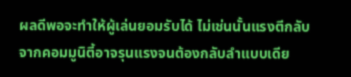ผลดีพอจะทำให้ผู้เล่นยอมรับได้ ไม่เช่นนั้นแรงตีกลับจากคอมมูนิตี้อาจรุนแรงจนต้องกลับลำแบบเดีย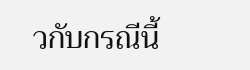วกับกรณีนี้